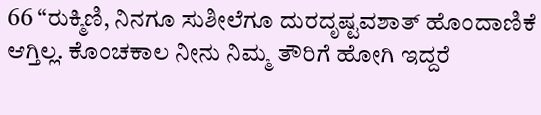66 “ರುಕ್ಮಿಣಿ, ನಿನಗೂ ಸುಶೀಲೆಗೂ ದುರದೃಷ್ಟವಶಾತ್ ಹೊಂದಾಣಿಕೆ ಆಗ್ತಿಲ್ಲ. ಕೊಂಚಕಾಲ ನೀನು ನಿಮ್ಮ ತೌರಿಗೆ ಹೋಗಿ ಇದ್ದರೆ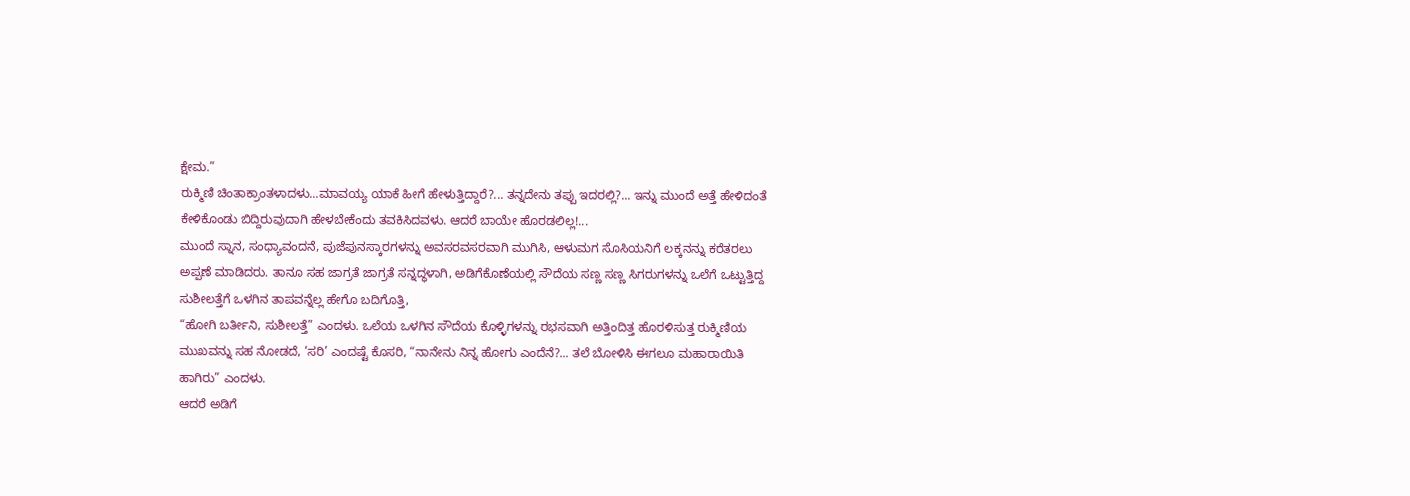ಕ್ಷೇಮ.”
ರುಕ್ಮಿಣಿ ಚಿಂತಾಕ್ರಾಂತಳಾದಳು...ಮಾವಯ್ಯ ಯಾಕೆ ಹೀಗೆ ಹೇಳುತ್ತಿದ್ದಾರೆ?... ತನ್ನದೇನು ತಪ್ಪು ಇದರಲ್ಲಿ?... ಇನ್ನು ಮುಂದೆ ಅತ್ತೆ ಹೇಳಿದಂತೆ ಕೇಳಿಕೊಂಡು ಬಿದ್ದಿರುವುದಾಗಿ ಹೇಳಬೇಕೆಂದು ತವಕಿಸಿದವಳು. ಆದರೆ ಬಾಯೇ ಹೊರಡಲಿಲ್ಲ!...
ಮುಂದೆ ಸ್ನಾನ, ಸಂಧ್ಯಾವಂದನೆ, ಪುಜೆಪುನಸ್ಕಾರಗಳನ್ನು ಅವಸರವಸರವಾಗಿ ಮುಗಿಸಿ, ಆಳುಮಗ ಸೊಸಿಯನಿಗೆ ಲಕ್ಕನನ್ನು ಕರೆತರಲು ಅಪ್ಪಣೆ ಮಾಡಿದರು. ತಾನೂ ಸಹ ಜಾಗ್ರತೆ ಜಾಗ್ರತೆ ಸನ್ನದ್ಧಳಾಗಿ, ಅಡಿಗೆಕೊಣೆಯಲ್ಲಿ ಸೌದೆಯ ಸಣ್ಣ ಸಣ್ಣ ಸಿಗರುಗಳನ್ನು ಒಲೆಗೆ ಒಟ್ಟುತ್ತಿದ್ದ ಸುಶೀಲತ್ತೆಗೆ ಒಳಗಿನ ತಾಪವನ್ನೆಲ್ಲ ಹೇಗೊ ಬದಿಗೊತ್ತಿ,
“ಹೋಗಿ ಬರ್ತೀನಿ, ಸುಶೀಲತ್ತೆ” ಎಂದಳು. ಒಲೆಯ ಒಳಗಿನ ಸೌದೆಯ ಕೊಳ್ಳಿಗಳನ್ನು ರಭಸವಾಗಿ ಅತ್ತಿಂದಿತ್ತ ಹೊರಳಿಸುತ್ತ ರುಕ್ಮಿಣಿಯ ಮುಖವನ್ನು ಸಹ ನೋಡದೆ, ‘ಸರಿ’ ಎಂದಷ್ಟೆ ಕೊಸರಿ, “ನಾನೇನು ನಿನ್ನ ಹೋಗು ಎಂದೆನೆ?... ತಲೆ ಬೋಳಿಸಿ ಈಗಲೂ ಮಹಾರಾಯಿತಿ ಹಾಗಿರು” ಎಂದಳು.
ಆದರೆ ಅಡಿಗೆ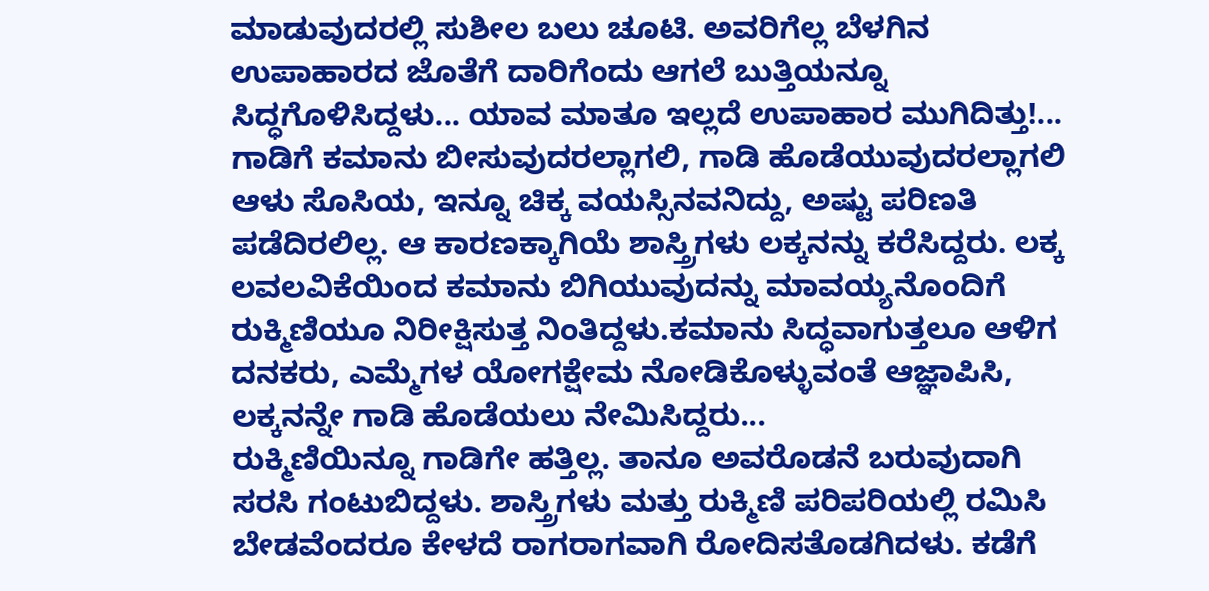ಮಾಡುವುದರಲ್ಲಿ ಸುಶೀಲ ಬಲು ಚೂಟಿ. ಅವರಿಗೆಲ್ಲ ಬೆಳಗಿನ ಉಪಾಹಾರದ ಜೊತೆಗೆ ದಾರಿಗೆಂದು ಆಗಲೆ ಬುತ್ತಿಯನ್ನೂ ಸಿದ್ಧಗೊಳಿಸಿದ್ದಳು... ಯಾವ ಮಾತೂ ಇಲ್ಲದೆ ಉಪಾಹಾರ ಮುಗಿದಿತ್ತು!...
ಗಾಡಿಗೆ ಕಮಾನು ಬೀಸುವುದರಲ್ಲಾಗಲಿ, ಗಾಡಿ ಹೊಡೆಯುವುದರಲ್ಲಾಗಲಿ ಆಳು ಸೊಸಿಯ, ಇನ್ನೂ ಚಿಕ್ಕ ವಯಸ್ಸಿನವನಿದ್ದು, ಅಷ್ಟು ಪರಿಣತಿ ಪಡೆದಿರಲಿಲ್ಲ. ಆ ಕಾರಣಕ್ಕಾಗಿಯೆ ಶಾಸ್ತ್ರಿಗಳು ಲಕ್ಕನನ್ನು ಕರೆಸಿದ್ದರು. ಲಕ್ಕ ಲವಲವಿಕೆಯಿಂದ ಕಮಾನು ಬಿಗಿಯುವುದನ್ನು ಮಾವಯ್ಯನೊಂದಿಗೆ ರುಕ್ಮಿಣಿಯೂ ನಿರೀಕ್ಷಿಸುತ್ತ ನಿಂತಿದ್ದಳು.ಕಮಾನು ಸಿದ್ಧವಾಗುತ್ತಲೂ ಆಳಿಗ ದನಕರು, ಎಮ್ಮೆಗಳ ಯೋಗಕ್ಷೇಮ ನೋಡಿಕೊಳ್ಳುವಂತೆ ಆಜ್ಞಾಪಿಸಿ, ಲಕ್ಕನನ್ನೇ ಗಾಡಿ ಹೊಡೆಯಲು ನೇಮಿಸಿದ್ದರು...
ರುಕ್ಮಿಣಿಯಿನ್ನೂ ಗಾಡಿಗೇ ಹತ್ತಿಲ್ಲ. ತಾನೂ ಅವರೊಡನೆ ಬರುವುದಾಗಿ ಸರಸಿ ಗಂಟುಬಿದ್ದಳು. ಶಾಸ್ತ್ರಿಗಳು ಮತ್ತು ರುಕ್ಮಿಣಿ ಪರಿಪರಿಯಲ್ಲಿ ರಮಿಸಿ ಬೇಡವೆಂದರೂ ಕೇಳದೆ ರಾಗರಾಗವಾಗಿ ರೋದಿಸತೊಡಗಿದಳು. ಕಡೆಗೆ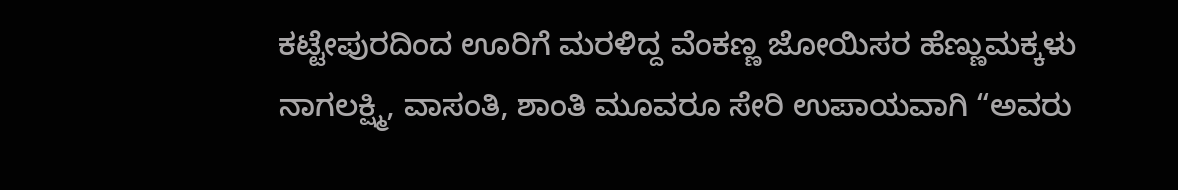ಕಟ್ಟೇಪುರದಿಂದ ಊರಿಗೆ ಮರಳಿದ್ದ ವೆಂಕಣ್ಣ ಜೋಯಿಸರ ಹೆಣ್ಣುಮಕ್ಕಳು ನಾಗಲಕ್ಷ್ಮಿ, ವಾಸಂತಿ, ಶಾಂತಿ ಮೂವರೂ ಸೇರಿ ಉಪಾಯವಾಗಿ “ಅವರು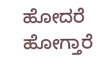ಹೋದರೆ ಹೋಗ್ತಾರೆ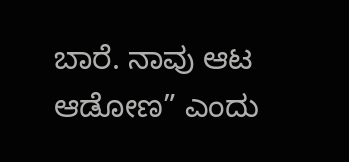ಬಾರೆ. ನಾವು ಆಟ ಆಡೋಣ” ಎಂದು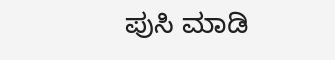ಪುಸಿ ಮಾಡಿ